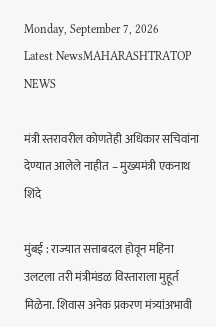Monday, September 7, 2026
Latest NewsMAHARASHTRATOP NEWS

मंत्री स्तरावरील कोणतेही अधिकार सचिवांना देण्यात आलेले नाहीत – मुख्यमंत्री एकनाथ शिंदे

मुंबई : राज्यात सत्ताबदल होवून महिना उलटला तरी मंत्रीमंडळ विस्ताराला मुहूर्त मिळेना. शिवास अनेक प्रकरण मंत्र्यांअभावी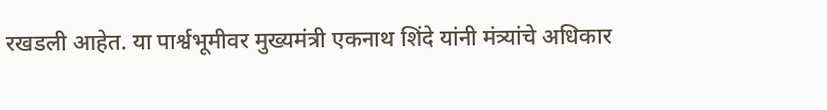रखडली आहेत. या पार्श्वभूमीवर मुख्यमंत्री एकनाथ शिंदे यांनी मंत्र्यांचे अधिकार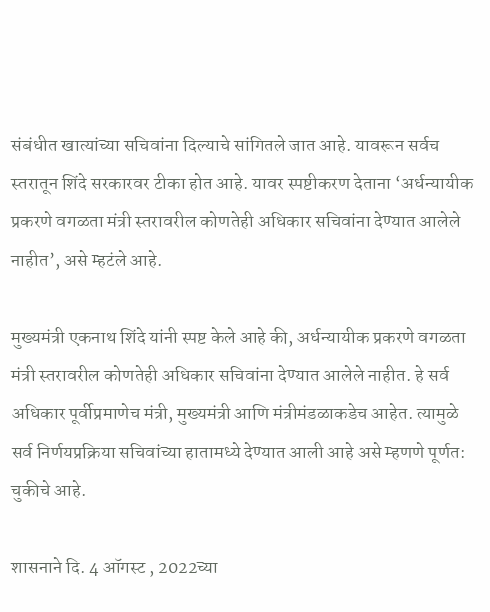संबंधीत खात्यांच्या सचिवांना दिल्याचे सांगितले जात आहे. यावरून सर्वच स्तरातून शिंदे सरकारवर टीका होत आहे. यावर स्पष्टीकरण देताना ‘अर्धन्यायीक प्रकरणे वगळता मंत्री स्तरावरील कोणतेही अधिकार सचिवांना देण्यात आलेले नाहीत’, असे म्हटंले आहे.

मुख्यमंत्री एकनाथ शिंदे यांनी स्पष्ट केले आहे की, अर्धन्यायीक प्रकरणे वगळता मंत्री स्तरावरील कोणतेही अधिकार सचिवांना देण्यात आलेले नाहीत. हे सर्व अधिकार पूर्वीप्रमाणेच मंत्री, मुख्यमंत्री आणि मंत्रीमंडळाकडेच आहेत. त्यामुळे सर्व निर्णयप्रक्रिया सचिवांच्या हातामध्ये देण्यात आली आहे असे म्हणणे पूर्णत: चुकीचे आहे.

शासनाने दि. 4 ऑगस्ट , 2022च्या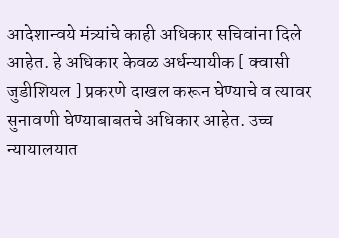आदेशान्वये मंत्र्यांचे काही अधिकार सचिवांना दिले आहेत. हे अधिकार केवळ अर्धन्यायीक [ क्वासी जुडीशियल ] प्रकरणे दाखल करून घेण्याचे व त्यावर सुनावणी घेण्याबाबतचे अधिकार आहेत. उच्च न्यायालयात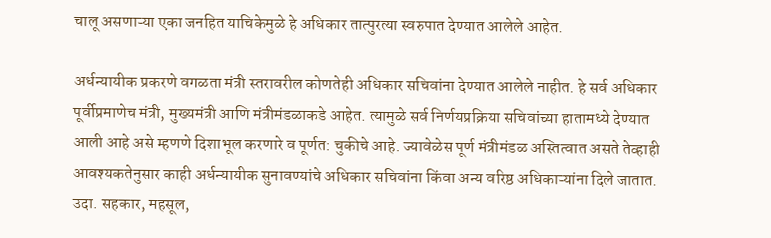चालू असणाऱ्या एका जनहित याचिकेमुळे हे अधिकार तात्पुरत्या स्वरुपात देण्यात आलेले आहेत.

अर्धन्यायीक प्रकरणे वगळता मंत्री स्तरावरील कोणतेही अधिकार सचिवांना देण्यात आलेले नाहीत. हे सर्व अधिकार पूर्वीप्रमाणेच मंत्री, मुख्यमंत्री आणि मंत्रीमंडळाकडे आहेत. त्यामुळे सर्व निर्णयप्रक्रिया सचिवांच्या हातामध्ये देण्यात आली आहे असे म्हणणे दिशाभूल करणारे व पूर्णत: चुकीचे आहे. ज्यावेळेस पूर्ण मंत्रीमंडळ अस्तित्वात असते तेव्हाही आवश्यकतेनुसार काही अर्धन्यायीक सुनावण्यांचे अधिकार सचिवांना किंवा अन्य वरिष्ठ अधिकाऱ्‍यांना दिले जातात. उदा. सहकार, महसूल,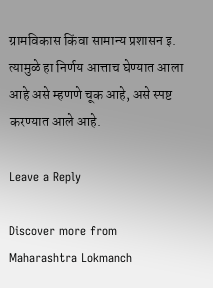ग्रामविकास किंवा सामान्य प्रशासन इ. त्यामुळे हा निर्णय आत्ताच घेण्यात आला आहे असे म्हणणे चूक आहे, असे स्पष्ट करण्यात आले आहे.

Leave a Reply

Discover more from Maharashtra Lokmanch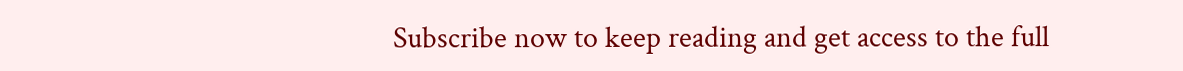Subscribe now to keep reading and get access to the full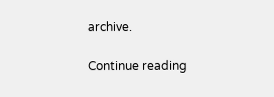archive.

Continue reading